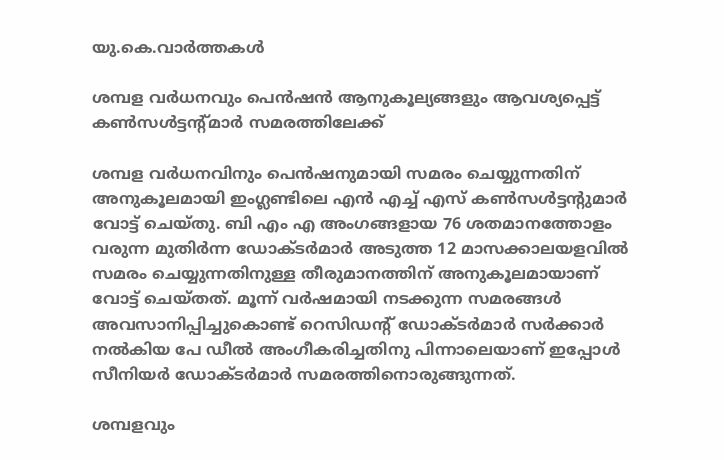യു.കെ.വാര്‍ത്തകള്‍

ശമ്പള വര്‍ധനവും പെന്‍ഷന്‍ ആനുകൂല്യങ്ങളും ആവശ്യപ്പെട്ട് കണ്‍സള്‍ട്ടന്റ്മാര്‍ സമരത്തിലേക്ക്

ശമ്പള വര്‍ധനവിനും പെന്‍ഷനുമായി സമരം ചെയ്യുന്നതിന് അനുകൂലമായി ഇംഗ്ലണ്ടിലെ എന്‍ എച്ച് എസ് കണ്‍സള്‍ട്ടന്റുമാര്‍ വോട്ട് ചെയ്തു. ബി എം എ അംഗങ്ങളായ 76 ശതമാനത്തോളം വരുന്ന മുതിര്‍ന്ന ഡോക്ടര്‍മാര്‍ അടുത്ത 12 മാസക്കാലയളവില്‍ സമരം ചെയ്യുന്നതിനുള്ള തീരുമാനത്തിന് അനുകൂലമായാണ് വോട്ട് ചെയ്തത്. മൂന്ന് വര്‍ഷമായി നടക്കുന്ന സമരങ്ങള്‍ അവസാനിപ്പിച്ചുകൊണ്ട് റെസിഡന്റ് ഡോക്ടര്‍മാര്‍ സര്‍ക്കാര്‍ നല്‍കിയ പേ ഡീല്‍ അംഗീകരിച്ചതിനു പിന്നാലെയാണ് ഇപ്പോള്‍ സീനിയര്‍ ഡോക്ടര്‍മാര്‍ സമരത്തിനൊരുങ്ങുന്നത്.

ശമ്പളവും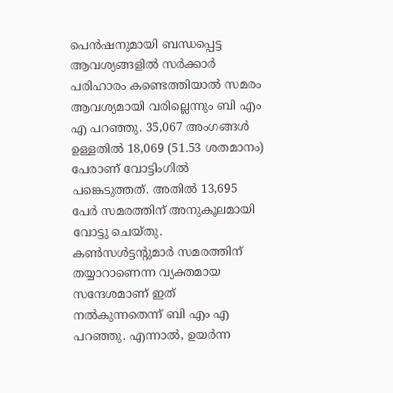പെന്‍ഷനുമായി ബന്ധപ്പെട്ട ആവശ്യങ്ങളില്‍ സര്‍ക്കാര്‍ പരിഹാരം കണ്ടെത്തിയാല്‍ സമരം ആവശ്യമായി വരില്ലെന്നും ബി എം എ പറഞ്ഞു. 35,067 അംഗങ്ങള്‍ ഉള്ളതില്‍ 18,069 (51.53 ശതമാനം) പേരാണ് വോട്ടിംഗില്‍ പങ്കെടുത്തത്. അതില്‍ 13,695 പേര്‍ സമരത്തിന് അനുകൂലമായി വോട്ടു ചെയ്തു. കണ്‍സള്‍ട്ടന്റുമാര്‍ സമരത്തിന് തയ്യാറാണെന്ന വ്യക്തമായ സന്ദേശമാണ് ഇത് നല്‍കുന്നതെന്ന് ബി എം എ പറഞ്ഞു. എന്നാല്‍, ഉയര്‍ന്ന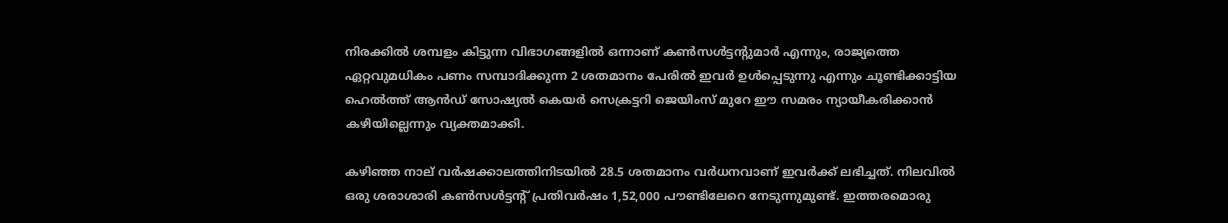നിരക്കില്‍ ശമ്പളം കിട്ടുന്ന വിഭാഗങ്ങളില്‍ ഒന്നാണ് കണ്‍സള്‍ട്ടന്റുമാര്‍ എന്നും, രാജ്യത്തെ ഏറ്റവുമധികം പണം സമ്പാദിക്കുന്ന 2 ശതമാനം പേരില്‍ ഇവര്‍ ഉള്‍പ്പെടുന്നു എന്നും ചൂണ്ടിക്കാട്ടിയ ഹെല്‍ത്ത് ആന്‍ഡ് സോഷ്യല്‍ കെയര്‍ സെക്രട്ടറി ജെയിംസ് മുറേ ഈ സമരം ന്യായീകരിക്കാന്‍ കഴിയില്ലെന്നും വ്യക്തമാക്കി.

കഴിഞ്ഞ നാല് വര്‍ഷക്കാലത്തിനിടയില്‍ 28.5 ശതമാനം വര്‍ധനവാണ് ഇവര്‍ക്ക് ലഭിച്ചത്. നിലവില്‍ ഒരു ശരാശാരി കണ്‍സള്‍ട്ടന്റ് പ്രതിവര്‍ഷം 1,52,000 പൗണ്ടിലേറെ നേടുന്നുമുണ്ട്. ഇത്തരമൊരു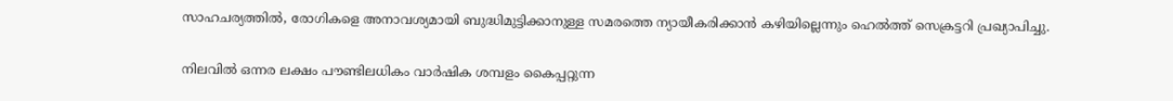സാഹചര്യത്തില്‍, രോഗികളെ അനാവശ്യമായി ബുദ്ധിമുട്ടിക്കാനുള്ള സമരത്തെ ന്യായീകരിക്കാന്‍ കഴിയില്ലെന്നും ഹെല്‍ത്ത് സെക്രട്ടറി പ്രഖ്യാപിച്ചു.

നിലവില്‍ ഒന്നര ലക്ഷം പൗണ്ടിലധികം വാര്‍ഷിക ശമ്പളം കൈപ്പറ്റുന്ന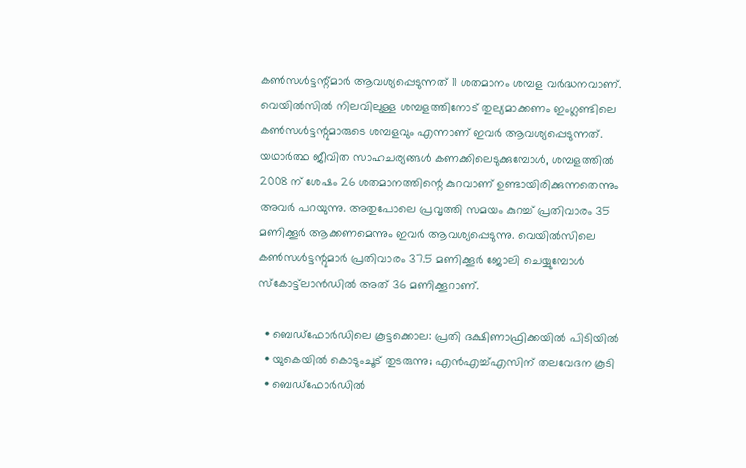കണ്‍സള്‍ട്ടന്റ്മാര്‍ ആവശ്യപ്പെടുന്നത് 11 ശതമാനം ശമ്പള വര്‍ദ്ധനവാണ്. വെയില്‍സില്‍ നിലവിലുള്ള ശമ്പളത്തിനോട് തുല്യമാക്കണം ഇംഗ്ലണ്ടിലെ കണ്‍സള്‍ട്ടന്റുമാരുടെ ശമ്പളവും എന്നാണ് ഇവര്‍ ആവശ്യപ്പെടുന്നത്. യഥാര്‍ത്ഥ ജീവിത സാഹചര്യങ്ങള്‍ കണക്കിലെടുക്കുമ്പോള്‍, ശമ്പളത്തില്‍ 2008 ന് ശേഷം 26 ശതമാനത്തിന്റെ കുറവാണ് ഉണ്ടായിരിക്കുന്നതെന്നും അവര്‍ പറയുന്നു. അതുപോലെ പ്രവൃത്തി സമയം കുറച്ച് പ്രതിവാരം 35 മണിക്കൂര്‍ ആക്കണമെന്നും ഇവര്‍ ആവശ്യപ്പെടുന്നു. വെയില്‍സിലെ കണ്‍സള്‍ട്ടന്റുമാര്‍ പ്രതിവാരം 37.5 മണിക്കൂര്‍ ജോലി ചെയ്യുമ്പോള്‍ സ്‌കോട്ട്‌ലാന്‍ഡില്‍ അത് 36 മണിക്കൂറാണ്.

  • ബെഡ്ഫോര്‍ഡിലെ കൂട്ടക്കൊല: പ്രതി ദക്ഷിണാഫ്രിക്കയില്‍ പിടിയില്‍
  • യുകെയില്‍ കൊടുംചൂട് തുടരുന്നു; എന്‍എച്ച്എസിന് തലവേദന കൂടി
  • ബെഡ്ഫോര്‍ഡില്‍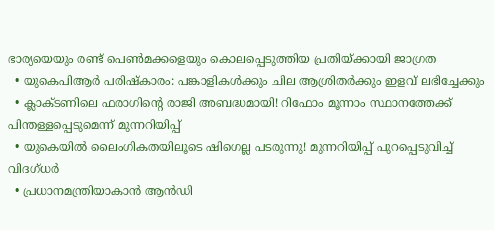ഭാര്യയെയും രണ്ട് പെണ്‍മക്കളെയും കൊലപ്പെടുത്തിയ പ്രതിയ്ക്കായി ജാഗ്രത
  • യുകെപിആര്‍ പരിഷ്‌കാരം: പങ്കാളികള്‍ക്കും ചില ആശ്രിതര്‍ക്കും ഇളവ് ലഭിച്ചേക്കും
  • ക്ലാക്ടണിലെ ഫരാഗിന്റെ രാജി അബദ്ധമായി! റിഫോം മൂന്നാം സ്ഥാനത്തേക്ക് പിന്തള്ളപ്പെടുമെന്ന് മുന്നറിയിപ്പ്
  • യുകെയില്‍ ലൈംഗികതയിലൂടെ ഷിഗെല്ല പടരുന്നു! മുന്നറിയിപ്പ് പുറപ്പെടുവിച്ച് വിദഗ്ധര്‍
  • പ്രധാനമന്ത്രിയാകാന്‍ ആന്‍ഡി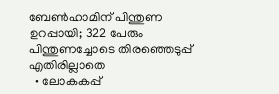ബേണ്‍ഹാമിന് പിന്തുണ ഉറപ്പായി; 322 പേരും പിന്തുണച്ചോടെ തിരഞ്ഞെടുപ്പ് എതിരില്ലാതെ
  • ലോകകപ്പ്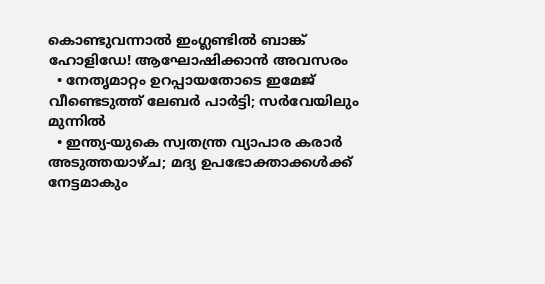കൊണ്ടുവന്നാല്‍ ഇംഗ്ലണ്ടില്‍ ബാങ്ക് ഹോളിഡേ! ആഘോഷിക്കാന്‍ അവസരം
  • നേതൃമാറ്റം ഉറപ്പായതോടെ ഇമേജ് വീണ്ടെടുത്ത് ലേബര്‍ പാര്‍ട്ടി; സര്‍വേയിലും മുന്നില്‍
  • ഇന്ത്യ-യുകെ സ്വതന്ത്ര വ്യാപാര കരാര്‍ അടുത്തയാഴ്ച; മദ്യ ഉപഭോക്താക്കള്‍ക്ക് നേട്ടമാകും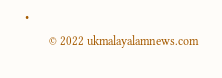•
        © 2022 ukmalayalamnews.com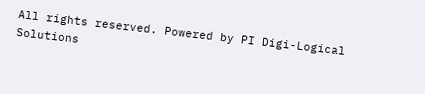All rights reserved. Powered by PI Digi-Logical Solutions